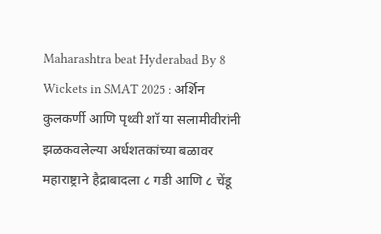Maharashtra beat Hyderabad By 8 Wickets in SMAT 2025 : अर्शिन कुलकर्णी आणि पृथ्वी शॉ या सलामीवीरांनी झळकवलेल्या अर्धशतकांच्या बळावर महाराष्ट्राने हैद्राबादला ८ गडी आणि ८ चेंडू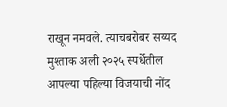राखून नमवले. त्याचबरोबर सय्यद मुश्ताक अली २०२५ स्पर्धेतील आपल्या पहिल्या विजयाची नोंद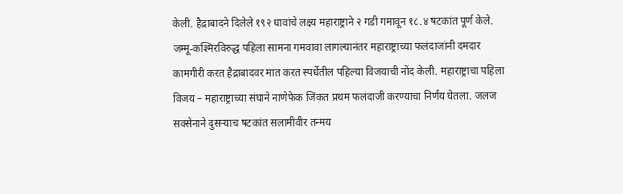केली. हैद्राबादने दिलेले १९२ धावांचे लक्ष्य महाराष्ट्राने २ गडी गमावून १८.४ षटकांत पूर्ण केले. जम्मू-कश्मिरविरुद्ध पहिला सामना गमवावा लागल्यानंतर महाराष्ट्राच्या फलंदाजांनी दमदार कामगीरी करत हैद्राबादवर मात करत स्पर्धेतील पहिल्या विजयाची नोंद केली. महाराष्ट्राचा पहिला विजय – महाराष्ट्राच्या संघाने नाणेफेक जिंकत प्रथम फलंदाजी करण्याचा निर्णय घेतला. जलज सक्सेनाने दुसऱ्याच षटकांत सलामीवीर तन्मय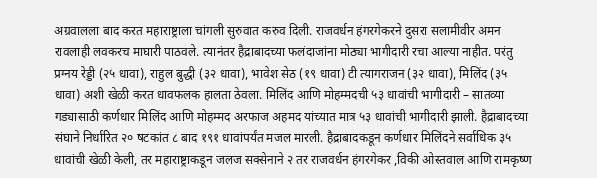अग्रवालला बाद करत महाराष्ट्राला चांगली सुरुवात करुव दिली. राजवर्धन हंगरगेकरने दुसरा सलामीवीर अमन रावलाही लवकरच माघारी पाठवले. त्यानंतर हैद्राबादच्या फलंदाजांना मोठ्या भागीदारी रचा आल्या नाहीत. परंतु प्रग्नय रेड्डी (२५ धावा), राहुल बुद्धी (३२ धावा), भावेश सेठ (१९ धावा) टी त्यागराजन (३२ धावा), मिलिंद (३५ धावा) अशी खेळी करत धावफलक हालता ठेवला. मिलिंद आणि मोहम्मदची ५३ धावांची भागीदारी – सातव्या गड्यासाठी कर्णधार मिलिंद आणि मोहम्मद अरफाज अहमद यांच्यात मात्र ५३ धावांची भागीदारी झाली. हैद्राबादच्या संघाने निर्धारित २० षटकांत ८ बाद १९१ धावांपर्यंत मजल मारली. हैद्राबादकडून कर्णधार मिलिंदने सर्वाधिक ३५ धावांची खेळी केली, तर महाराष्ट्राकडून जलज सक्सेनाने २ तर राजवर्धन हंगरगेकर ,विकी ओस्तवाल आणि रामकृष्ण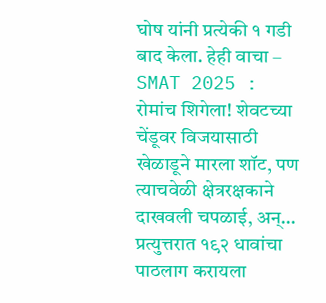घोष यांनी प्रत्येकी १ गडी बाद केला. हेही वाचा – SMAT 2025 : रोमांच शिगेला! शेवटच्या चेंडूवर विजयासाठी खेळाडूने मारला शॉट, पण त्याचवेळी क्षेत्ररक्षकाने दाखवली चपळाई, अन्… प्रत्युत्तरात १९२ धावांचा पाठलाग करायला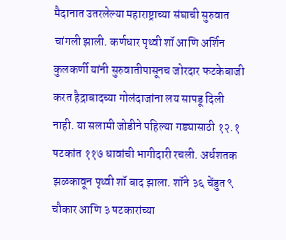मैदानात उतरलेल्या महाराष्ट्राच्या संघाची सुरुवात चांगली झाली. कर्णधार पृथ्वी शॉ आणि अर्शिन कुलकर्णी यांनी सुरुवातीपासूनच जोरदार फटकेबाजी करत हैद्राबादच्या गोलंदाजांना लय सापडू दिली नाही. या सलामी जोडीने पहिल्या गड्यासाठी १२.१ षटकांत ११७ धावांची भागीदारी रचली. अर्धशतक झळकावून पृथ्वी शॉ बाद झाला. शॉने ३६ चेंडुत ९ चौकार आणि ३ षटकारांच्या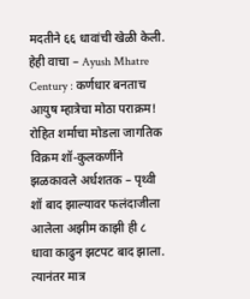मदतीने ६६ धावांची खेळी केली. हेही वाचा – Ayush Mhatre Century : कर्णधार बनताच आयुष म्हात्रेचा मोठा पराक्रम! रोहित शर्माचा मोडला जागतिक विक्रम शॉ-कुलकर्णीने झळकावले अर्धशतक – पृथ्वी शॉ बाद झाल्यावर फलंदाजीला आलेला अझीम काझी ही ८ धावा काढुन झटपट बाद झाला. त्यानंतर मात्र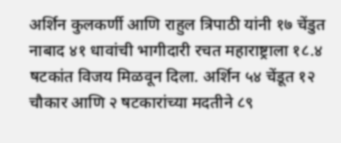अर्शिन कुलकर्णी आणि राहुल त्रिपाठी यांनी १७ चेंडुत नाबाद ४१ धावांची भागीदारी रचत महाराष्ट्राला १८.४ षटकांत विजय मिळवून दिला. अर्शिन ५४ चेंडूत १२ चौकार आणि २ षटकारांच्या मदतीने ८९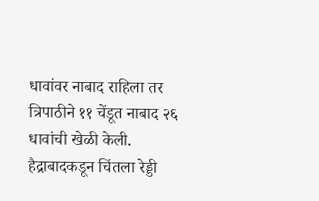धावांवर नाबाद राहिला तर त्रिपाठीने ११ चेंडूत नाबाद २६ धावांची खेळी केली. हैद्राबादकडून चिंतला रेड्डी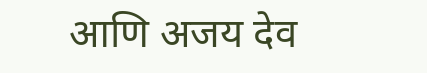आणि अजय देव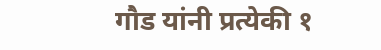गौड यांनी प्रत्येकी १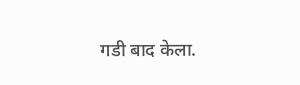गडी बाद केला.